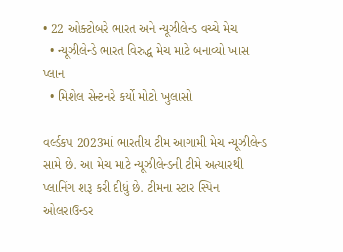• 22 ઓક્ટોબરે ભારત અને ન્યૂઝીલેન્ડ વચ્ચે મેચ
  • ન્યૂઝીલેન્ડે ભારત વિરુદ્ધ મેચ માટે બનાવ્યો ખાસ પ્લાન
  • મિશેલ સેન્ટનરે કર્યો મોટો ખુલાસો

વર્લ્ડકપ 2023માં ભારતીય ટીમ આગામી મેચ ન્યૂઝીલેન્ડ સામે છે. આ મેચ માટે ન્યૂઝીલેન્ડની ટીમે અત્યારથી પ્લાનિંગ શરૂ કરી દીધું છે. ટીમના સ્ટાર સ્પિન ઓલરાઉન્ડર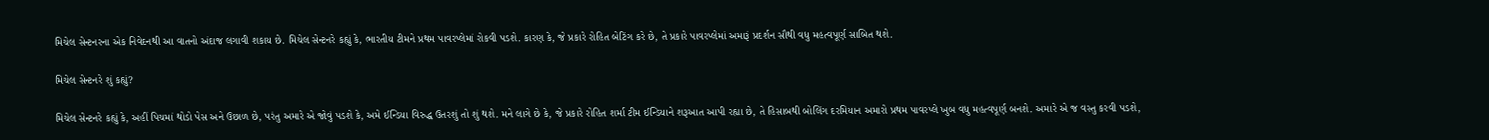મિચેલ સેન્ટનરના એક નિવેદનથી આ વાતનો અંદાજ લગાવી શકાય છે. મિચેલ સેન્ટનરે કહ્યું કે, ભારતીય ટીમને પ્રથમ પાવરપ્લેમાં રોકવી પડશે. કારણ કે, જે પ્રકારે રોહિત બેટિંગ કરે છે, તે પ્રકારે પાવરપ્લેમાં અમારૂં પ્રદર્શન સૌથી વધુ મહત્વપૂર્ણ સાબિત થશે.

મિચેલ સેન્ટનરે શું કહ્યું?

મિચેલ સેન્ટનરે કહ્યું કે, અહીં પિચમાં થોડો પેસ અને ઉછાળ છે, પરંતુ અમારે એ જોવું પડશે કે, અમે ઈન્ડિયા વિરુદ્ધ ઉતરશું તો શું થશે. મને લાગે છે કે, જે પ્રકારે રોહિત શર્મા ટીમ ઈન્ડિયાને શરૂઆત આપી રહ્યા છે, તે હિસાબથી બોલિંગ દરમિયાન અમારો પ્રથમ પાવરપ્લે ખુબ વધુ મહત્વપૂર્ણ બનશે. અમારે એ જ વસ્તુ કરવી પડશે,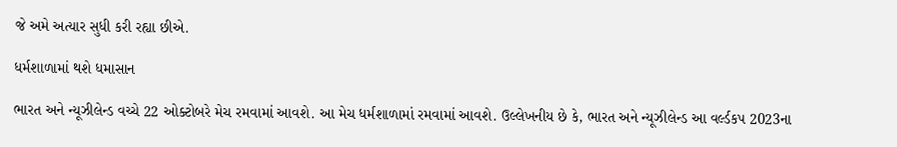જે અમે અત્યાર સુધી કરી રહ્યા છીએ.

ધર્મશાળામાં થશે ધમાસાન

ભારત અને ન્યૂઝીલેન્ડ વચ્ચે 22 ઓક્ટોબરે મેચ રમવામાં આવશે. આ મેચ ધર્મશાળામાં રમવામાં આવશે. ઉલ્લેખનીય છે કે, ભારત અને ન્યૂઝીલેન્ડ આ વર્લ્ડકપ 2023ના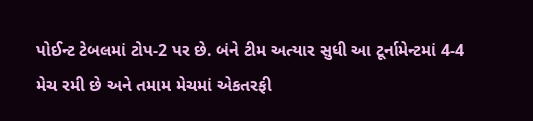પોઈન્ટ ટેબલમાં ટોપ-2 પર છે. બંને ટીમ અત્યાર સુધી આ ટૂર્નામેન્ટમાં 4-4 મેચ રમી છે અને તમામ મેચમાં એકતરફી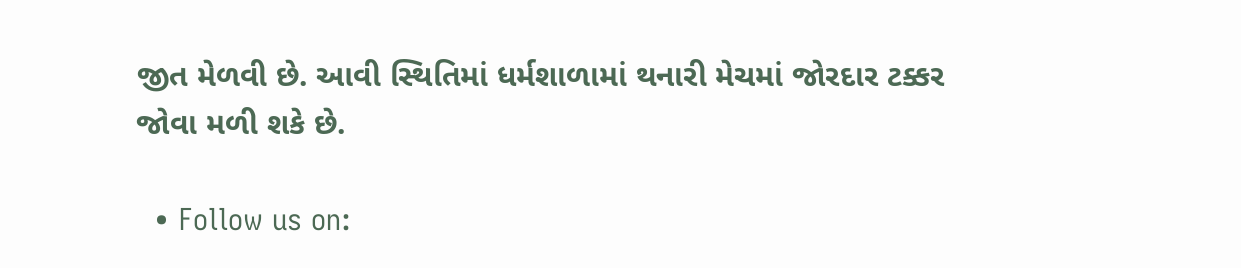જીત મેળવી છે. આવી સ્થિતિમાં ધર્મશાળામાં થનારી મેચમાં જોરદાર ટક્કર જોવા મળી શકે છે.

  • Follow us on: